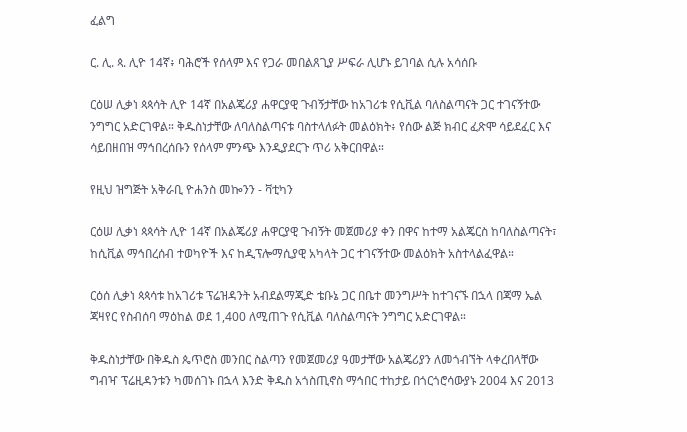ፈልግ

ር. ሊ. ጳ. ሊዮ 14ኛ፥ ባሕሮች የሰላም እና የጋራ መበልጸጊያ ሥፍራ ሊሆኑ ይገባል ሲሉ አሳሰቡ

ርዕሠ ሊቃነ ጳጳሳት ሊዮ 14ኛ በአልጄሪያ ሐዋርያዊ ጉብኝታቸው ከአገሪቱ የሲቪል ባለስልጣናት ጋር ተገናኝተው ንግግር አድርገዋል። ቅዱስነታቸው ለባለስልጣናቱ ባስተላለፉት መልዕክት፥ የሰው ልጅ ክብር ፈጽሞ ሳይደፈር እና ሳይበዘበዝ ማኅበረሰቡን የሰላም ምንጭ እንዲያደርጉ ጥሪ አቅርበዋል።

የዚህ ዝግጅት አቅራቢ ዮሐንስ መኰንን - ቫቲካን

ርዕሠ ሊቃነ ጳጳሳት ሊዮ 14ኛ በአልጄሪያ ሐዋርያዊ ጉብኝት መጀመሪያ ቀን በዋና ከተማ አልጄርስ ከባለስልጣናት፣ ከሲቪል ማኅበረሰብ ተወካዮች እና ከዲፕሎማሲያዊ አካላት ጋር ተገናኝተው መልዕክት አስተላልፈዋል።

ርዕሰ ሊቃነ ጳጳሳቱ ከአገሪቱ ፕሬዝዳንት አብደልማጂድ ቴቡኔ ጋር በቤተ መንግሥት ከተገናኙ በኋላ በጃማ ኤል ጃዛየር የስብሰባ ማዕከል ወደ 1,400 ለሚጠጉ የሲቪል ባለስልጣናት ንግግር አድርገዋል።

ቅዱስነታቸው በቅዱስ ጴጥሮስ መንበር ስልጣን የመጀመሪያ ዓመታቸው አልጄሪያን ለመጎብኘት ላቀረበላቸው ግብዣ ፕሬዚዳንቱን ካመሰገኑ በኋላ እንድ ቅዱስ አጎስጢኖስ ማኅበር ተከታይ በጎርጎሮሳውያኑ 2004 እና 2013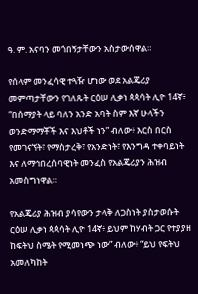ዓ. ም. አናባን መጎበኝታቸውን አስታውሰዋል።

የሰላም መንፈሳዊ ተጓዥ ሆነው ወደ አልጄሪያ መምጣታቸውን የገለጹት ርዕሠ ሊቃነ ጳጳሳት ሊዮ 14ኛ፥ “በሰማያት ላይ ባለን አንድ አባት ስም እኛ ሁላችን ወንድማማቾች እና እህቶች ነን” ብለው፥ እርስ በርስ የመገናኘት፣ የማስታረቅ፣ የአንድነት፣ የእንግዳ ተቀባይነት እና ለማኅበረሰባዊነት መንፈስ የአልጄሪያን ሕዝብ አመስግነዋል።

የአልጄሪያ ሕዝብ ያሳየውን ታላቅ ለጋስነት ያስታወሱት ርዕሠ ሊቃነ ጳጳሳት ሊዮ 14ኛ፥ ይህም ከሃብት ጋር የተያያዘ ከፍትህ ስሜት የሚመነጭ ነው” ብለው፥ “ይህ የፍትህ አመለካከት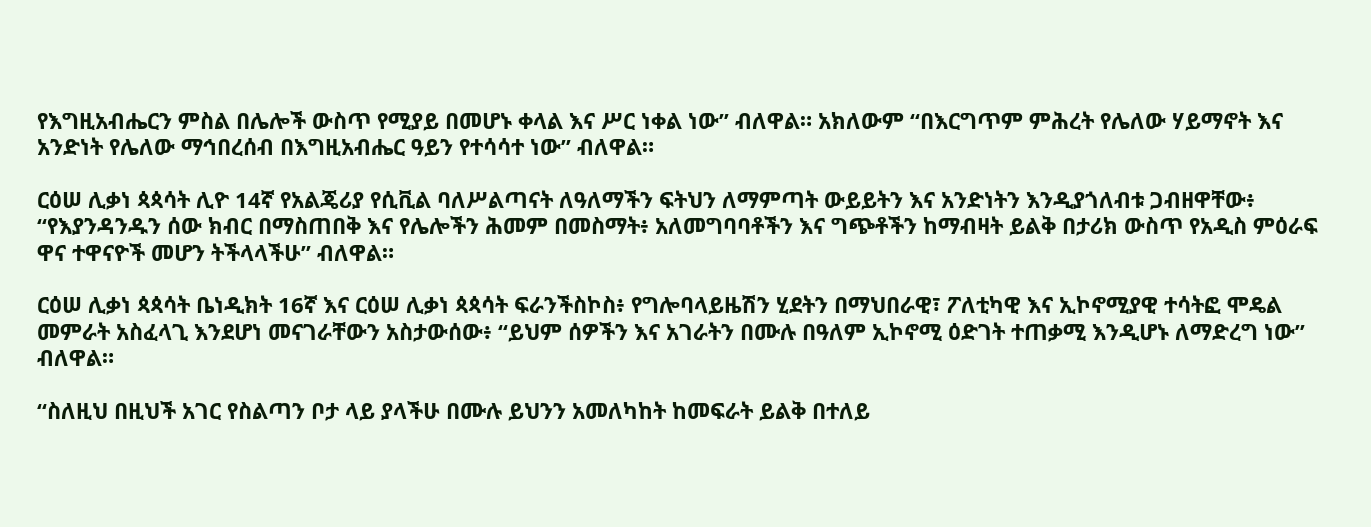የእግዚአብሔርን ምስል በሌሎች ውስጥ የሚያይ በመሆኑ ቀላል እና ሥር ነቀል ነው” ብለዋል። አክለውም “በእርግጥም ምሕረት የሌለው ሃይማኖት እና አንድነት የሌለው ማኅበረሰብ በእግዚአብሔር ዓይን የተሳሳተ ነው” ብለዋል።

ርዕሠ ሊቃነ ጳጳሳት ሊዮ 14ኛ የአልጄሪያ የሲቪል ባለሥልጣናት ለዓለማችን ፍትህን ለማምጣት ውይይትን እና አንድነትን እንዲያጎለብቱ ጋብዘዋቸው፥ “የእያንዳንዱን ሰው ክብር በማስጠበቅ እና የሌሎችን ሕመም በመስማት፥ አለመግባባቶችን እና ግጭቶችን ከማብዛት ይልቅ በታሪክ ውስጥ የአዲስ ምዕራፍ ዋና ተዋናዮች መሆን ትችላላችሁ” ብለዋል።

ርዕሠ ሊቃነ ጳጳሳት ቤነዲክት 16ኛ እና ርዕሠ ሊቃነ ጳጳሳት ፍራንችስኮስ፥ የግሎባላይዜሽን ሂደትን በማህበራዊ፣ ፖለቲካዊ እና ኢኮኖሚያዊ ተሳትፎ ሞዴል መምራት አስፈላጊ እንደሆነ መናገራቸውን አስታውሰው፥ “ይህም ሰዎችን እና አገራትን በሙሉ በዓለም ኢኮኖሚ ዕድገት ተጠቃሚ እንዲሆኑ ለማድረግ ነው” ብለዋል።

“ስለዚህ በዚህች አገር የስልጣን ቦታ ላይ ያላችሁ በሙሉ ይህንን አመለካከት ከመፍራት ይልቅ በተለይ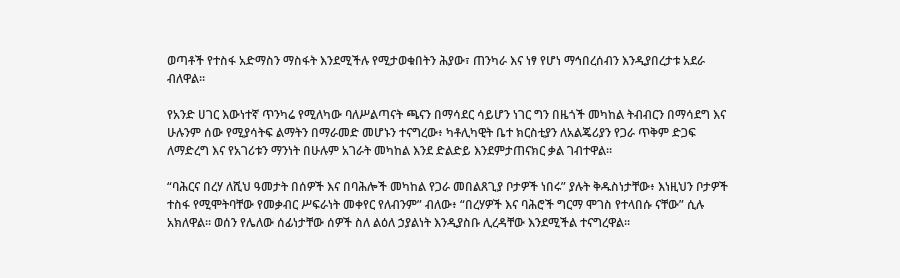ወጣቶች የተስፋ አድማስን ማስፋት እንደሚችሉ የሚታወቁበትን ሕያው፣ ጠንካራ እና ነፃ የሆነ ማኅበረሰብን እንዲያበረታቱ አደራ ብለዋል።

የአንድ ሀገር እውነተኛ ጥንካሬ የሚለካው ባለሥልጣናት ጫናን በማሳደር ሳይሆን ነገር ግን በዜጎች መካከል ትብብርን በማሳደግ እና ሁሉንም ሰው የሚያሳትፍ ልማትን በማራመድ መሆኑን ተናግረው፥ ካቶሊካዊት ቤተ ክርስቲያን ለአልጄሪያን የጋራ ጥቅም ድጋፍ ለማድረግ እና የአገሪቱን ማንነት በሁሉም አገራት መካከል እንደ ድልድይ እንደምታጠናክር ቃል ገብተዋል።

“ባሕርና በረሃ ለሺህ ዓመታት በሰዎች እና በባሕሎች መካከል የጋራ መበልጸጊያ ቦታዎች ነበሩ” ያሉት ቅዱስነታቸው፥ እነዚህን ቦታዎች ተስፋ የሚሞትባቸው የመቃብር ሥፍራነት መቀየር የለብንም” ብለው፥ “በረሃዎች እና ባሕሮች ግርማ ሞገስ የተላበሱ ናቸው” ሲሉ አክለዋል። ወሰን የሌለው ሰፊነታቸው ሰዎች ስለ ልዕለ ኃያልነት እንዲያስቡ ሊረዳቸው እንደሚችል ተናግረዋል።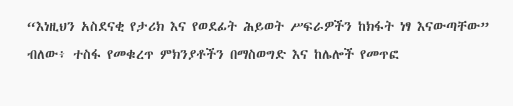“እነዚህን አስደናቂ የታሪክ እና የወደፊት ሕይወት ሥፍራዎችን ከክፋት ነፃ እናውጣቸው” ብለው፥ ተስፋ የመቁረጥ ምክንያቶችን በማስወግድ እና ከሌሎች የመጥፎ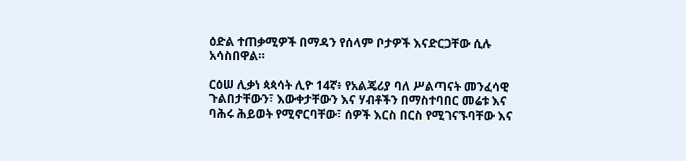ዕድል ተጠቃሚዎች በማዳን የሰላም ቦታዎች እናድርጋቸው ሲሉ አሳስበዋል።

ርዕሠ ሊቃነ ጳጳሳት ሊዮ 14ኛ፥ የአልጄሪያ ባለ ሥልጣናት መንፈሳዊ ጉልበታቸውን፣ እውቀታቸውን እና ሃብቶችን በማስተባበር መሬቱ እና ባሕሩ ሕይወት የሚኖርባቸው፣ ሰዎች እርስ በርስ የሚገናኙባቸው እና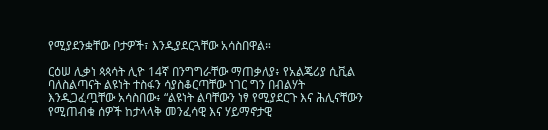የሚያደንቋቸው ቦታዎች፣ እንዲያደርጓቸው አሳስበዋል።

ርዕሠ ሊቃነ ጳጳሳት ሊዮ 14ኛ በንግግራቸው ማጠቃለያ፥ የአልጄሪያ ሲቪል ባለስልጣናት ልዩነት ተስፋን ሳያስቆርጣቸው ነገር ግን በብልሃት እንዲጋፈጧቸው አሳስበው፥ “ልዩነት ልባቸውን ነፃ የሚያደርጉ እና ሕሊናቸውን የሚጠብቁ ሰዎች ከታላላቅ መንፈሳዊ እና ሃይማኖታዊ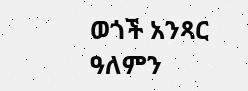ወጎች አንጻር ዓለምን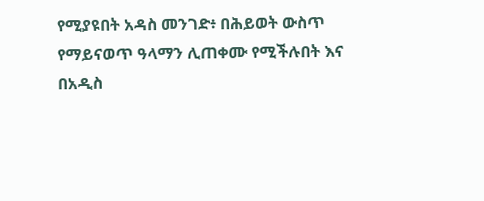የሚያዩበት አዳስ መንገድ፥ በሕይወት ውስጥ የማይናወጥ ዓላማን ሊጠቀሙ የሚችሉበት እና በአዲስ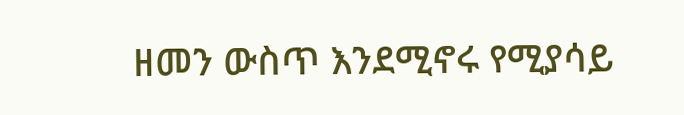ዘመን ውስጥ እንደሚኖሩ የሚያሳይ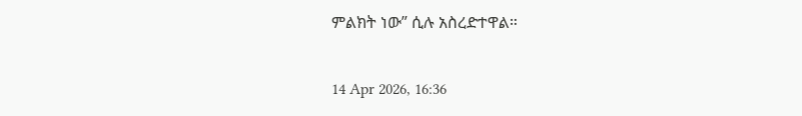ምልክት ነው” ሲሉ አስረድተዋል።

14 Apr 2026, 16:36